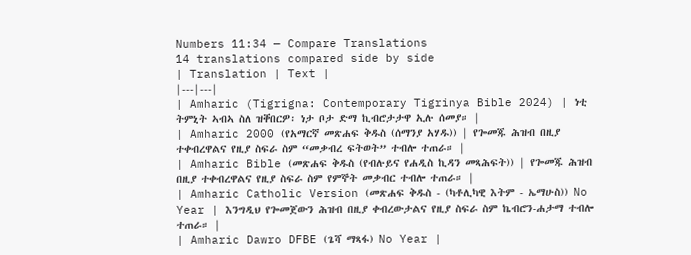Numbers 11:34 — Compare Translations
14 translations compared side by side
| Translation | Text |
|---|---|
| Amharic (Tigrigna: Contemporary Tigrinya Bible 2024) | ነቲ ትምኒት ኣብኣ ስለ ዝቐበርዎ፡ ነታ ቦታ ድማ ኪብሮታታዋ ኢሉ ሰመያ። |
| Amharic 2000 (የአማርኛ መጽሐፍ ቅዱስ (ሰማንያ አሃዱ)) | የጐመጁ ሕዝብ በዚያ ተቀብረዋልና የዚያ ስፍራ ስም “መቃብረ ፍትወት” ተብሎ ተጠራ። |
| Amharic Bible (መጽሐፍ ቅዱስ (የብሉይና የሐዲስ ኪዳን መጻሕፍት)) | የጐመጁ ሕዝብ በዚያ ተቀብረዋልና የዚያ ስፍራ ስም የምኞት መቃብር ተብሎ ተጠራ። |
| Amharic Catholic Version (መጽሐፍ ቅዱስ - (ካቶሊካዊ እትም - ኤማሁስ)) No Year | እንግዲህ የጐመጀውን ሕዝብ በዚያ ቀብረውታልና የዚያ ስፍራ ስም ኬብሮን-ሐታማ ተብሎ ተጠራ። |
| Amharic Dawro DFBE (ጌሻ ማጻፋ) No Year |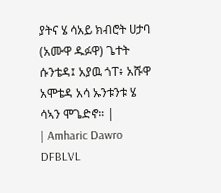ያትና ሄ ሳአይ ክብሮት ሀታባ (አሙዋ ዱፉዋ) ጌተት ሱንቴዳ፤ አያዉ ጎፐ፥ አሹዋ አሞቴዳ አሳ ኡንቱንቱ ሄ ሳኣን ሞጌድኖ። |
| Amharic Dawro DFBLVL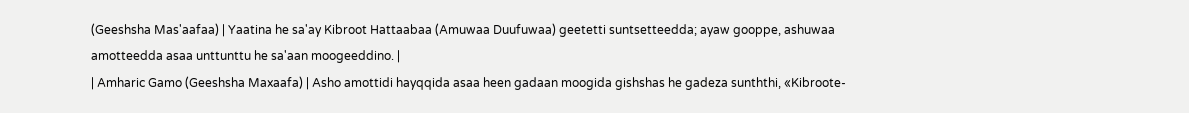(Geeshsha Mas'aafaa) | Yaatina he sa'ay Kibroot Hattaabaa (Amuwaa Duufuwaa) geetetti suntsetteedda; ayaw gooppe, ashuwaa amotteedda asaa unttunttu he sa'aan moogeeddino. |
| Amharic Gamo (Geeshsha Maxaafa) | Asho amottidi hayqqida asaa heen gadaan moogida gishshas he gadeza sunththi, «Kibroote-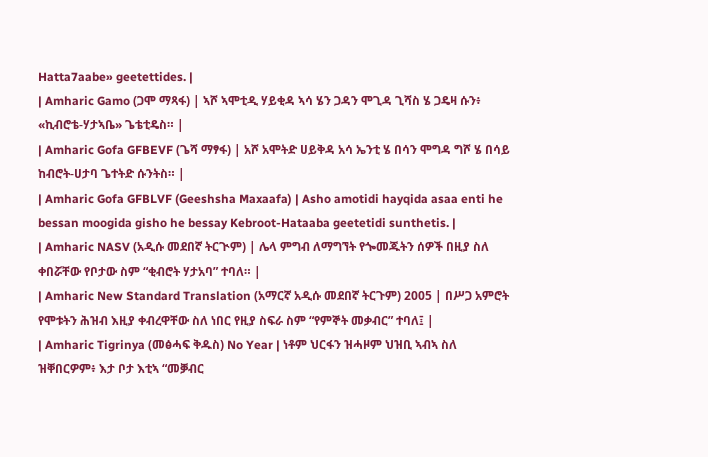Hatta7aabe» geetettides. |
| Amharic Gamo (ጋሞ ማጻፋ) | ኣሾ ኣሞቲዲ ሃይቂዳ ኣሳ ሄን ጋዳን ሞጊዳ ጊሻስ ሄ ጋዴዛ ሱን፥ «ኪብሮቴ-ሃታኣቤ» ጌቴቲዴስ። |
| Amharic Gofa GFBEVF (ጌሻ ማፃፋ) | አሾ አሞትድ ሀይቅዳ አሳ ኤንቲ ሄ በሳን ሞግዳ ግሾ ሄ በሳይ ከብሮት-ሀታባ ጌተትድ ሱንትስ። |
| Amharic Gofa GFBLVF (Geeshsha Maxaafa) | Asho amotidi hayqida asaa enti he bessan moogida gisho he bessay Kebroot-Hataaba geetetidi sunthetis. |
| Amharic NASV (አዲሱ መደበኛ ትርጒም) | ሌላ ምግብ ለማግኘት የጐመጁትን ሰዎች በዚያ ስለ ቀበሯቸው የቦታው ስም “ቂብሮት ሃታአባ” ተባለ። |
| Amharic New Standard Translation (አማርኛ አዲሱ መደበኛ ትርጉም) 2005 | በሥጋ አምሮት የሞቱትን ሕዝብ እዚያ ቀብረዋቸው ስለ ነበር የዚያ ስፍራ ስም “የምኞት መቃብር” ተባለ፤ |
| Amharic Tigrinya (መፅሓፍ ቅዱስ) No Year | ነቶም ህርፋን ዝሓዞም ህዝቢ ኣብኣ ስለ ዝቐበርዎም፥ እታ ቦታ እቲኣ “መቓብር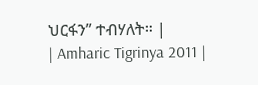ህርፋን” ተብሃለት። |
| Amharic Tigrinya 2011 |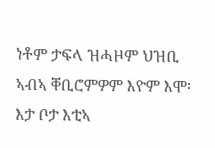ነቶም ታፍላ ዝሓዞም ህዝቢ ኣብኣ ቐቢሮምዎም እዮም እሞ፡ እታ ቦታ እቲኣ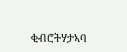ቂብሮትሃታኣባ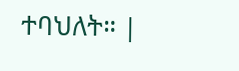ተባህለት። |